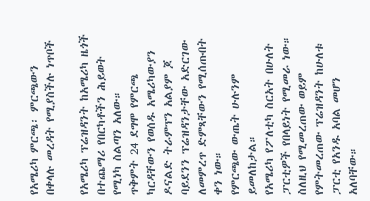የአሜሪካ ምርጫ፡ ምርጫውን በቀላሉ መረዳት የሚያስችሉ ነጥቦች

የአሜሪካ ፕሬዝዳንት ከአሜሪካ ዜጎች በተጨማሪ የበርካቶችን ሕይወት የሚነካ ስልጣን አለው።
ጥቅምት 24 ደግሞ የምርጫ ካርዳቸውን የወሰዱ አሜሪካውያን ዶናልድ ትራምፕን አልያም ጆ ባይደንን ፕሬዝዳንታቸው አድርገው ለመምረጥ ድምጻቸውን የሚሰጡበት ቀን ነው።
የምርጫው ውጤት ሁሉንም ይመለከታል።
የአሜሪካ የፖለቲካ ስርአት በሁለት ፓርቲዎች የበላይነት የሚመራ ነው። ስለዚህ የሚመረጠው ወይም የምትመረጠው ፕሬዝዳንት ከሁለቱ ፓርቲ የአንዱ አባል መሆን አለባቸው።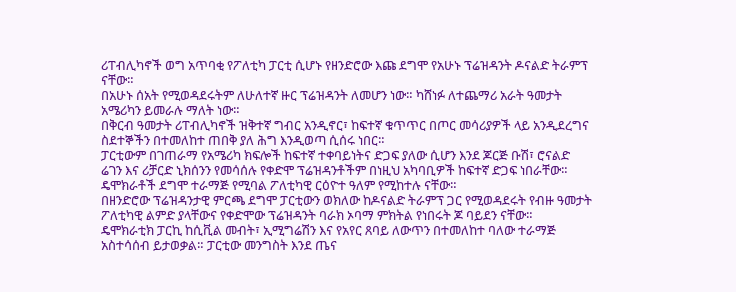ሪፐብሊካኖች ወግ አጥባቂ የፖለቲካ ፓርቲ ሲሆኑ የዘንድሮው እጩ ደግሞ የአሁኑ ፕሬዝዳንት ዶናልድ ትራምፕ ናቸው።
በአሁኑ ሰአት የሚወዳደሩትም ለሁለተኛ ዙር ፕሬዝዳንት ለመሆን ነው። ካሸነፉ ለተጨማሪ አራት ዓመታት አሜሪካን ይመራሉ ማለት ነው።
በቅርብ ዓመታት ሪፐብሊካኖች ዝቅተኛ ግብር አንዲኖር፣ ከፍተኛ ቁጥጥር በጦር መሳሪያዎች ላይ አንዲደረግና ስደተኞችን በተመለከተ ጠበቅ ያለ ሕግ እንዲወጣ ሲሰሩ ነበር።
ፓርቲውም በገጠራማ የአሜሪካ ክፍሎች ከፍተኛ ተቀባይነትና ድጋፍ ያለው ሲሆን እንደ ጆርጅ ቡሽ፣ ሮናልድ ሬገን እና ሪቻርድ ኒክሰንን የመሳሰሉ የቀድሞ ፕሬዝዳንቶችም በነዚህ አካባቢዎች ከፍተኛ ድጋፍ ነበራቸው።
ዴሞክራቶች ደግሞ ተራማጅ የሚባል ፖለቲካዊ ርዕዮተ ዓለም የሚከተሉ ናቸው።
በዘንድሮው ፕሬዝዳንታዊ ምርጫ ደግሞ ፓርቲውን ወክለው ከዶናልድ ትራምፕ ጋር የሚወዳደሩት የብዙ ዓመታት ፖለቲካዊ ልምድ ያላቸውና የቀድሞው ፕሬዝዳንት ባራክ ኦባማ ምክትል የነበሩት ጆ ባይደን ናቸው።
ዴሞክራቲክ ፓርኪ ከሲቪል መብት፣ ኢሚግሬሽን እና የአየር ጸባይ ለውጥን በተመለከተ ባለው ተራማጅ አስተሳሰብ ይታወቃል። ፓርቲው መንግስት እንደ ጤና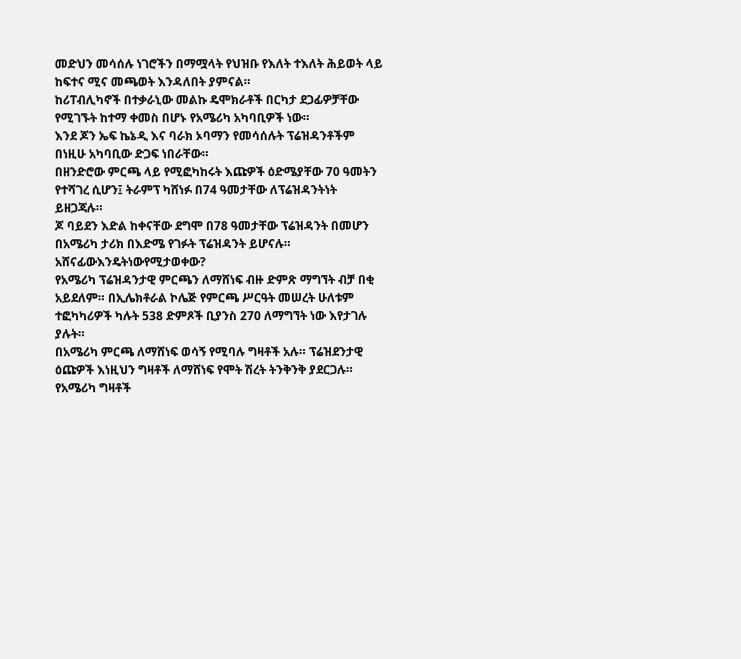መድህን መሳሰሉ ነገሮችን በማሟላት የህዝቡ የእለት ተእለት ሕይወት ላይ ከፍተና ሚና መጫወት እንዳለበት ያምናል።
ከሪፐብሊካኖች በተቃራኒው መልኩ ዴሞክራቶች በርካታ ደጋፊዎቻቸው የሚገኙት ከተማ ቀመስ በሆኑ የአሜሪካ አካባቢዎች ነው።
እንደ ጆን ኤፍ ኬኔዲ እና ባራክ ኦባማን የመሳሰሉት ፕሬዝዳንቶችም በነዚሁ አካባቢው ድጋፍ ነበራቸው።
በዘንድሮው ምርጫ ላይ የሚፎካከሩት እጩዎች ዕድሜያቸው 70 ዓመትን የተሻገረ ሲሆን፤ ትራምፕ ካሸነፉ በ74 ዓመታቸው ለፕሬዝዳንትነት ይዘጋጃሉ።
ጆ ባይደን እድል ከቀናቸው ደግሞ በ78 ዓመታቸው ፕሬዝዳንት በመሆን በአሜሪካ ታሪክ በእድሜ የገፉት ፕሬዝዳንት ይሆናሉ።
አሸናፊውእንዴትነውየሚታወቀው?
የአሜሪካ ፕሬዝዳንታዊ ምርጫን ለማሸነፍ ብዙ ድምጽ ማግኘት ብቻ በቂ አይደለም። በኢሌክቶራል ኮሌጅ የምርጫ ሥርዓት መሠረት ሁለቱም ተፎካካሪዎች ካሉት 538 ድምጾች ቢያንስ 270 ለማግኘት ነው እየታገሉ ያሉት።
በአሜሪካ ምርጫ ለማሸነፍ ወሳኝ የሚባሉ ግዛቶች አሉ። ፕሬዝደንታዊ ዕጩዎች እነዚህን ግዛቶች ለማሸነፍ የሞት ሽረት ትንቅንቅ ያደርጋሉ።
የአሜሪካ ግዛቶች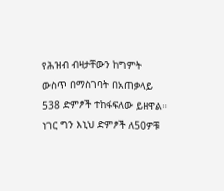የሕዝብ ብዛታቸውን ከግምት ውስጥ በማስገባት በአጠቃላይ 538 ድምፆች ተከፋፍለው ይዘዋል።
ነገር ግን እኒህ ድምፆች ለ50ዎቹ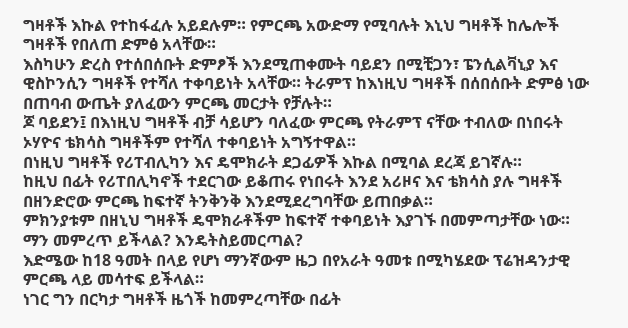ግዛቶች እኩል የተከፋፈሉ አይደሉም። የምርጫ አውድማ የሚባሉት እኒህ ግዛቶች ከሌሎች ግዛቶች የበለጠ ድምፅ አላቸው።
እስካሁን ድረስ የተሰበሰቡት ድምፆች እንደሚጠቀሙት ባይደን በሚቺጋን፣ ፔንሲልቫኒያ እና ዊስኮንሲን ግዛቶች የተሻለ ተቀባይነት አላቸው። ትራምፕ ከእነዚህ ግዛቶች በሰበሰቡት ድምፅ ነው በጠባብ ውጤት ያለፈውን ምርጫ መርታት የቻሉት።
ጆ ባይደን፤ በእነዚህ ግዛቶች ብቻ ሳይሆን ባለፈው ምርጫ የትራምፕ ናቸው ተብለው በነበሩት ኦሃዮና ቴክሳስ ግዛቶችም የተሻለ ተቀባይነት አግኝተዋል።
በነዚህ ግዛቶች የሪፐብሊካን እና ዴሞክራት ደጋፊዎች እኩል በሚባል ደረጃ ይገኛሉ።
ከዚህ በፊት የሪፐበሊካኖች ተደርገው ይቆጠሩ የነበሩት እንደ አሪዞና እና ቴክሳስ ያሉ ግዛቶች በዘንድሮው ምርጫ ከፍተኛ ትንቅንቅ እንደሚደረግባቸው ይጠበቃል።
ምክንያቱም በዘኒህ ግዛቶች ዴሞክራቶችም ከፍተኛ ተቀባይነት እያገኙ በመምጣታቸው ነው።
ማን መምረጥ ይችላል? እንዴትስይመርጣል?
እድሜው ከ18 ዓመት በላይ የሆነ ማንኛውም ዜጋ በየአራት ዓመቱ በሚካሄደው ፕሬዝዳንታዊ ምርጫ ላይ መሳተፍ ይችላል።
ነገር ግን በርካታ ግዛቶች ዜጎች ከመምረጣቸው በፊት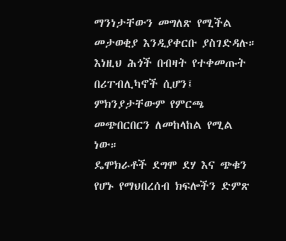ማንነታቸውን መግለጽ የሚችል መታወቂያ እንዲያቀርቡ ያስገድዳሉ።
እነዚህ ሕጎች በብዛት የተቀመጡት በሪፐብሊካኖች ሲሆን፤ ምክንያታቸውም የምርጫ መጭበርበርን ለመከላከል የሚል ነው።
ዴሞክራቶች ደግሞ ደሃ እና ጭቁን የሆኑ የማህበረሰብ ክፍሎችን ድምጽ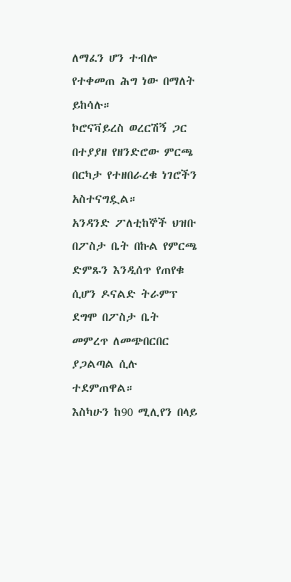ለማፈን ሆን ተብሎ የተቀመጠ ሕግ ነው በማለት ይከሳሉ።
ኮሮናቫይረስ ወረርሽኝ ጋር በተያያዘ የዘንድሮው ምርጫ በርካታ የተዘበራረቁ ነገሮችን አስተናግዷል።
አንዳንድ ፖለቲከኞች ህዝቡ በፖስታ ቤት በኩል የምርጫ ድምጹን እንዲሰጥ የጠየቁ ሲሆን ዶናልድ ትራምፕ ደግሞ በፖስታ ቤት መምረጥ ለመጭበርበር ያጋልጣል ሲሉ ተደምጠዋል።
እስካሁን ከ90 ሚሊየን በላይ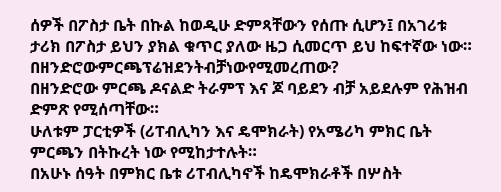ሰዎች በፖስታ ቤት በኩል ከወዲሁ ድምጻቸውን የሰጡ ሲሆን፤ በአገሪቱ ታሪክ በፖስታ ይህን ያክል ቁጥር ያለው ዜጋ ሲመርጥ ይህ ከፍተኛው ነው።
በዘንድሮውምርጫፕሬዝደንትብቻነውየሚመረጠው?
በዘንድሮው ምርጫ ዶናልድ ትራምፕ እና ጆ ባይደን ብቻ አይደሉም የሕዝብ ድምጽ የሚሰጣቸው።
ሁለቱም ፓርቲዎች (ሪፐብሊካን እና ዴሞክራት) የአሜሪካ ምክር ቤት ምርጫን በትኩረት ነው የሚከታተሉት።
በአሁኑ ሰዓት በምክር ቤቱ ሪፐብሊካኖች ከዴሞክራቶች በሦስት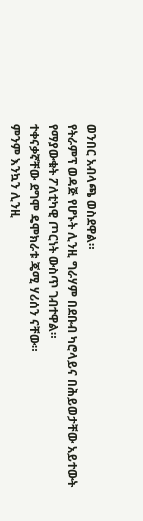ወንበር አብላጫ ወስደዋል።
የትራምፕ ወዳጅ የሆኑት ሊንዚ ግራሃም በደቡብ ካሮላይና በሕይወታቸው አይተውት የማያውቁት ፖለቲካዊ ጦርነት ውስጥ ገብተዋል።
ተቀናቃኛቸው ደግሞ ዴሞክራቱ ጄሚ ሃሪሰን ናቸው።
ምንም እንኳን ሊንዚ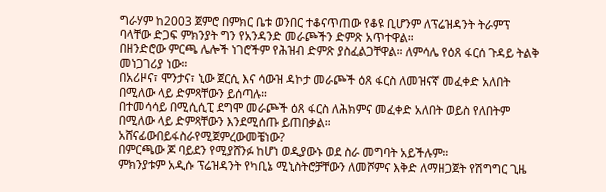ግራሃም ከ2003 ጀምሮ በምክር ቤቱ ወንበር ተቆናጥጠው የቆዩ ቢሆንም ለፕሬዝዳንት ትራምፕ ባላቸው ድጋፍ ምክንያት ግን የአንዳንድ መራጮችን ድምጽ አጥተዋል።
በዘንድሮው ምርጫ ሌሎች ነገሮችም የሕዝብ ድምጽ ያስፈልጋቸዋል። ለምሳሌ የዕጸ ፋርሰ ጉዳይ ትልቅ መነጋገሪያ ነው።
በአሪዞና፣ ሞንታና፣ ኒው ጀርሲ እና ሳውዝ ዳኮታ መራጮች ዕጸ ፋርስ ለመዝናኛ መፈቀድ አለበት በሚለው ላይ ድምጻቸውን ይሰጣሉ።
በተመሳሳይ በሚሲሲፒ ደግሞ መራጮች ዕጸ ፋርስ ለሕክምና መፈቀድ አለበት ወይስ የለበትም በሚለው ላይ ድምጻቸውን እንደሚሰጡ ይጠበቃል።
አሸናፊውበይፋስራየሚጀምረውመቼነው?
በምርጫው ጆ ባይደን የሚያሸንፉ ከሆነ ወዲያውኑ ወደ ስራ መግባት አይችሉም።
ምክንያቱም አዲሱ ፕሬዝዳንት የካቢኔ ሚኒስትሮቻቸውን ለመሾምና እቅድ ለማዘጋጀት የሽግግር ጊዜ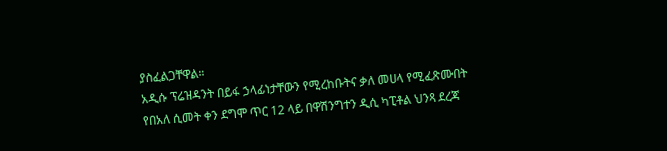ያስፈልጋቸዋል።
አዲሱ ፕሬዝዳንት በይፋ ኃላፊነታቸውን የሚረከቡትና ቃለ መሀላ የሚፈጽሙበት የበአለ ሲመት ቀን ደግሞ ጥር 12 ላይ በዋሽንግተን ዲሲ ካፒቶል ህንጻ ደረጃ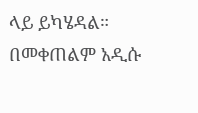ላይ ይካሄዳል።
በመቀጠልም አዲሱ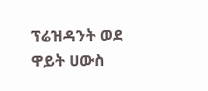ፕሬዝዳንት ወደ ዋይት ሀውስ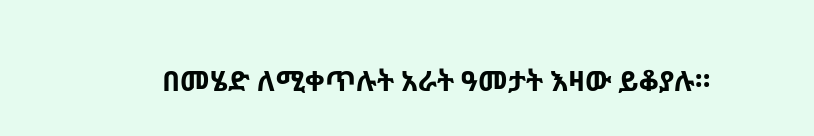በመሄድ ለሚቀጥሉት አራት ዓመታት እዛው ይቆያሉ።